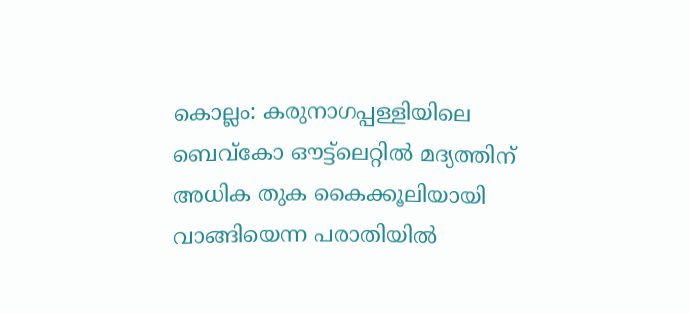കൊല്ലം: കരുനാഗപ്പള്ളിയിലെ ബെവ്കോ ഔട്ട്ലെറ്റിൽ മദ്യത്തിന് അധിക തുക കൈക്കൂലിയായി വാങ്ങിയെന്ന പരാതിയിൽ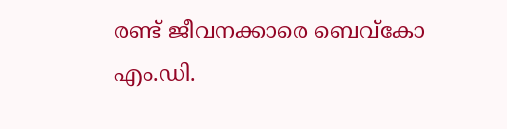രണ്ട് ജീവനക്കാരെ ബെവ്കോ എം.ഡി.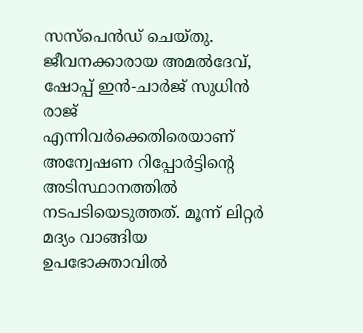സസ്പെൻഡ് ചെയ്തു. ജീവനക്കാരായ അമൽദേവ്, ഷോപ്പ് ഇൻ-ചാർജ് സുധിൻ രാജ് എന്നിവർക്കെതിരെയാണ് അന്വേഷണ റിപ്പോർട്ടിന്റെ അടിസ്ഥാനത്തിൽ നടപടിയെടുത്തത്. മൂന്ന് ലിറ്റർ മദ്യം വാങ്ങിയ ഉപഭോക്താവിൽ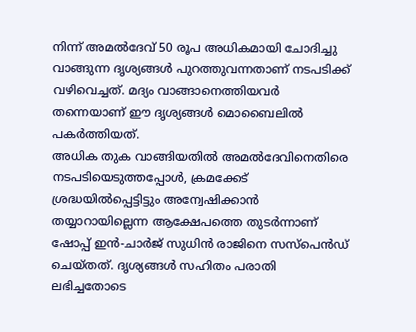നിന്ന് അമൽദേവ് 50 രൂപ അധികമായി ചോദിച്ചു വാങ്ങുന്ന ദൃശ്യങ്ങൾ പുറത്തുവന്നതാണ് നടപടിക്ക് വഴിവെച്ചത്. മദ്യം വാങ്ങാനെത്തിയവർ തന്നെയാണ് ഈ ദൃശ്യങ്ങൾ മൊബൈലിൽ പകർത്തിയത്.
അധിക തുക വാങ്ങിയതിൽ അമൽദേവിനെതിരെ നടപടിയെടുത്തപ്പോൾ, ക്രമക്കേട് ശ്രദ്ധയിൽപ്പെട്ടിട്ടും അന്വേഷിക്കാൻ തയ്യാറായില്ലെന്ന ആക്ഷേപത്തെ തുടർന്നാണ് ഷോപ്പ് ഇൻ-ചാർജ് സുധിൻ രാജിനെ സസ്പെൻഡ് ചെയ്തത്. ദൃശ്യങ്ങൾ സഹിതം പരാതി ലഭിച്ചതോടെ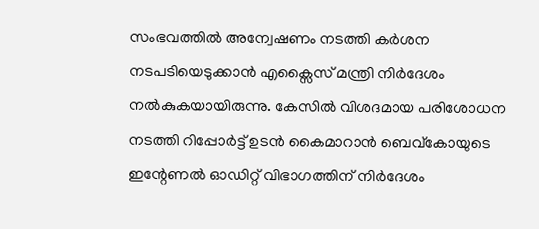സംഭവത്തിൽ അന്വേഷണം നടത്തി കർശന നടപടിയെടുക്കാൻ എക്സൈസ് മന്ത്രി നിർദേശം നൽകുകയായിരുന്നു. കേസിൽ വിശദമായ പരിശോധന നടത്തി റിപ്പോർട്ട് ഉടൻ കൈമാറാൻ ബെവ്കോയുടെ ഇന്റേണൽ ഓഡിറ്റ് വിഭാഗത്തിന് നിർദേശം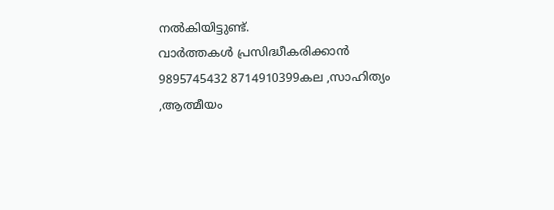നൽകിയിട്ടുണ്ട്.
വാർത്തകൾ പ്രസിദ്ധീകരിക്കാൻ
9895745432 8714910399കല ,സാഹിത്യം ,ആത്മീയം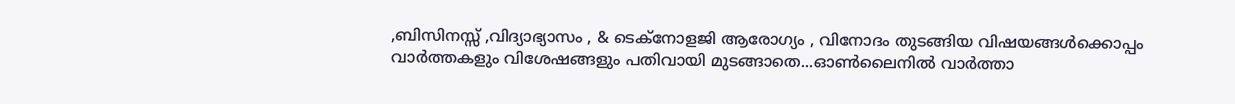,ബിസിനസ്സ് ,വിദ്യാഭ്യാസം , & ടെക്നോളജി ആരോഗ്യം , വിനോദം തുടങ്ങിയ വിഷയങ്ങൾക്കൊപ്പം വാർത്തകളും വിശേഷങ്ങളും പതിവായി മുടങ്ങാതെ...ഓൺലൈനിൽ വാർത്താ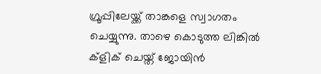ഗ്രൂപ്പിലേയ്ക്ക് താങ്കളെ സ്വാഗതം ചെയ്യുന്നു. താഴെ കൊടുത്ത ലിങ്കിൽ ക്ളിക് ചെയ്ത് ജോയിൻ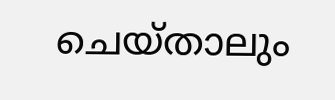ചെയ്താലും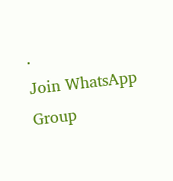.
Join WhatsApp Group